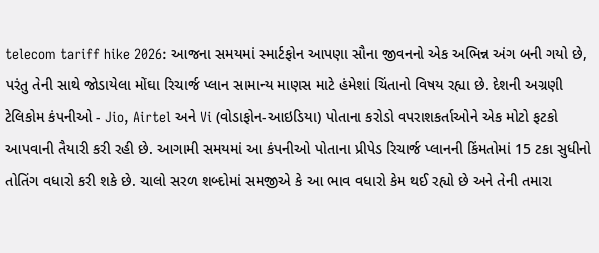telecom tariff hike 2026: આજના સમયમાં સ્માર્ટફોન આપણા સૌના જીવનનો એક અભિન્ન અંગ બની ગયો છે, પરંતુ તેની સાથે જોડાયેલા મોંઘા રિચાર્જ પ્લાન સામાન્ય માણસ માટે હંમેશાં ચિંતાનો વિષય રહ્યા છે. દેશની અગ્રણી ટેલિકોમ કંપનીઓ - Jio, Airtel અને Vi (વોડાફોન-આઇડિયા) પોતાના કરોડો વપરાશકર્તાઓને એક મોટો ફટકો આપવાની તૈયારી કરી રહી છે. આગામી સમયમાં આ કંપનીઓ પોતાના પ્રીપેડ રિચાર્જ પ્લાનની કિંમતોમાં 15 ટકા સુધીનો તોતિંગ વધારો કરી શકે છે. ચાલો સરળ શબ્દોમાં સમજીએ કે આ ભાવ વધારો કેમ થઈ રહ્યો છે અને તેની તમારા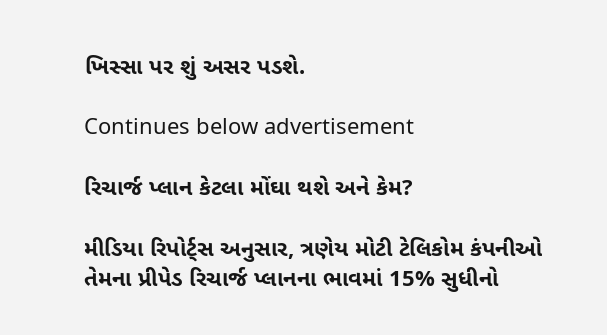ખિસ્સા પર શું અસર પડશે.

Continues below advertisement

રિચાર્જ પ્લાન કેટલા મોંઘા થશે અને કેમ?

મીડિયા રિપોર્ટ્સ અનુસાર, ત્રણેય મોટી ટેલિકોમ કંપનીઓ તેમના પ્રીપેડ રિચાર્જ પ્લાનના ભાવમાં 15% સુધીનો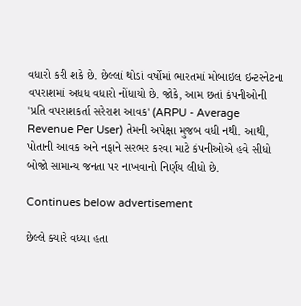વધારો કરી શકે છે. છેલ્લાં થોડાં વર્ષોમાં ભારતમાં મોબાઇલ ઇન્ટરનેટના વપરાશમાં અધધ વધારો નોંધાયો છે. જોકે, આમ છતાં કંપનીઓની 'પ્રતિ વપરાશકર્તા સરેરાશ આવક' (ARPU - Average Revenue Per User) તેમની અપેક્ષા મુજબ વધી નથી. આથી, પોતાની આવક અને નફાને સરભર કરવા માટે કંપનીઓએ હવે સીધો બોજો સામાન્ય જનતા પર નાખવાનો નિર્ણય લીધો છે.

Continues below advertisement

છેલ્લે ક્યારે વધ્યા હતા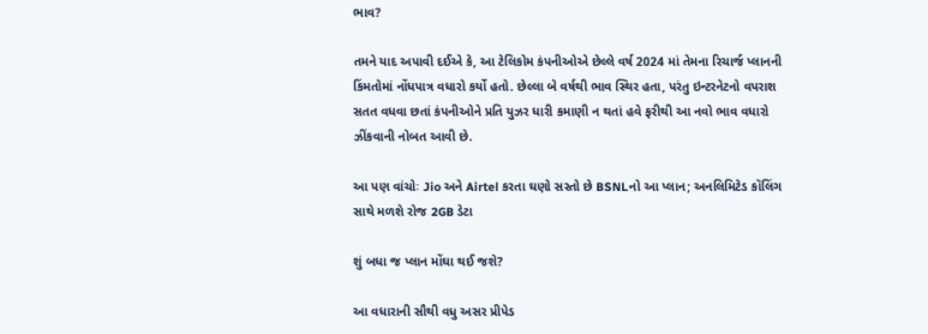ભાવ?

તમને યાદ અપાવી દઈએ કે, આ ટેલિકોમ કંપનીઓએ છેલ્લે વર્ષ 2024 માં તેમના રિચાર્જ પ્લાનની કિંમતોમાં નોંધપાત્ર વધારો કર્યો હતો. છેલ્લા બે વર્ષથી ભાવ સ્થિર હતા, પરંતુ ઇન્ટરનેટનો વપરાશ સતત વધવા છતાં કંપનીઓને પ્રતિ યુઝર ધારી કમાણી ન થતાં હવે ફરીથી આ નવો ભાવ વધારો ઝીંકવાની નોબત આવી છે.

આ પણ વાંચોઃ Jio અને Airtel કરતા ઘણો સસ્તો છે BSNLનો આ પ્લાન; અનલિમિટેડ કૉલિંગ સાથે મળશે રોજ 2GB ડેટા

શું બધા જ પ્લાન મોંઘા થઈ જશે?

આ વધારાની સૌથી વધુ અસર પ્રીપેડ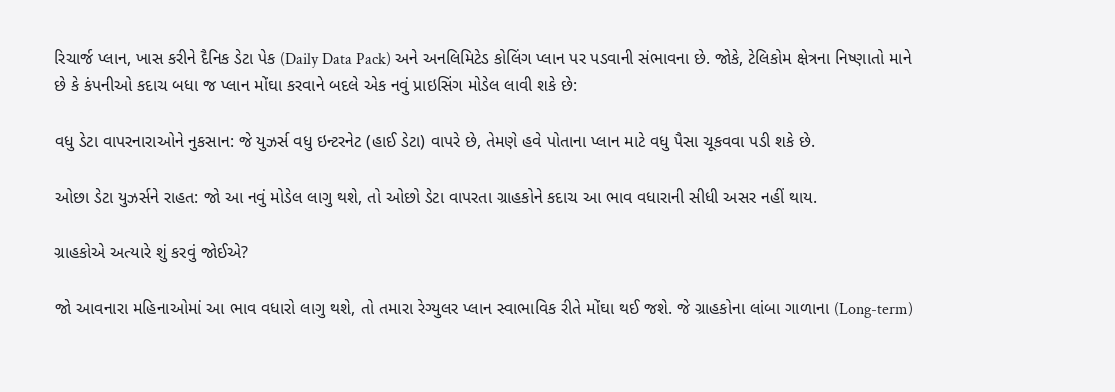રિચાર્જ પ્લાન, ખાસ કરીને દૈનિક ડેટા પેક (Daily Data Pack) અને અનલિમિટેડ કોલિંગ પ્લાન પર પડવાની સંભાવના છે. જોકે, ટેલિકોમ ક્ષેત્રના નિષ્ણાતો માને છે કે કંપનીઓ કદાચ બધા જ પ્લાન મોંઘા કરવાને બદલે એક નવું પ્રાઇસિંગ મોડેલ લાવી શકે છે:

વધુ ડેટા વાપરનારાઓને નુકસાન: જે યુઝર્સ વધુ ઇન્ટરનેટ (હાઈ ડેટા) વાપરે છે, તેમણે હવે પોતાના પ્લાન માટે વધુ પૈસા ચૂકવવા પડી શકે છે.

ઓછા ડેટા યુઝર્સને રાહત: જો આ નવું મોડેલ લાગુ થશે, તો ઓછો ડેટા વાપરતા ગ્રાહકોને કદાચ આ ભાવ વધારાની સીધી અસર નહીં થાય.

ગ્રાહકોએ અત્યારે શું કરવું જોઈએ?

જો આવનારા મહિનાઓમાં આ ભાવ વધારો લાગુ થશે, તો તમારા રેગ્યુલર પ્લાન સ્વાભાવિક રીતે મોંઘા થઈ જશે. જે ગ્રાહકોના લાંબા ગાળાના (Long-term)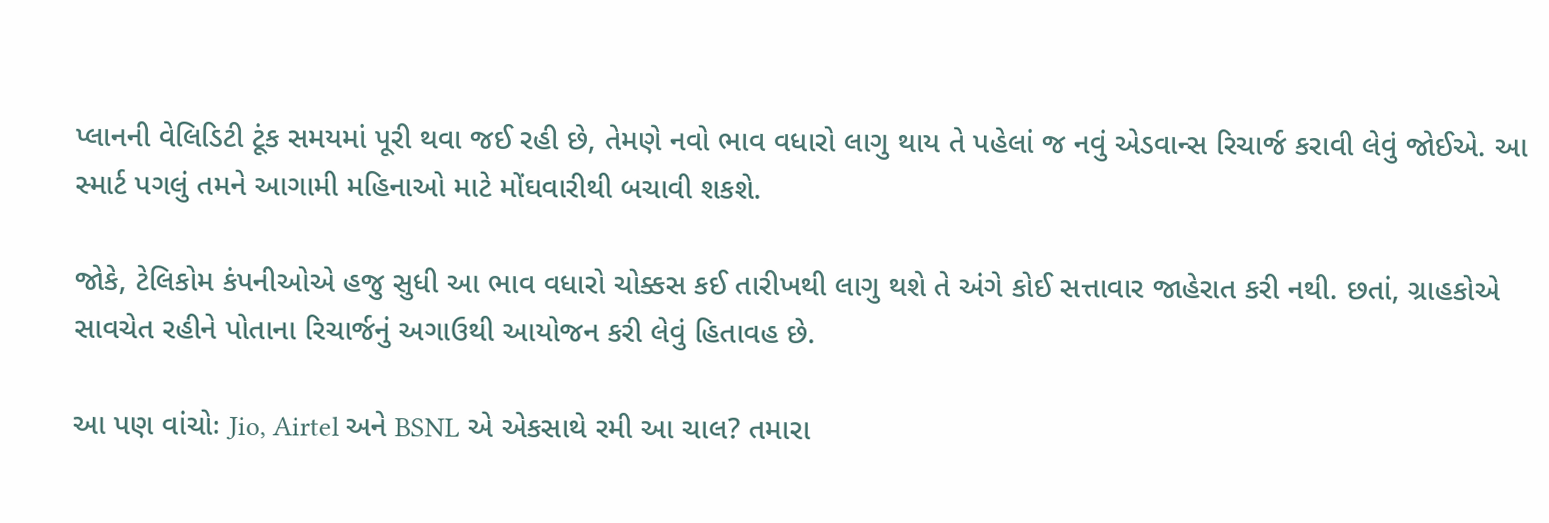પ્લાનની વેલિડિટી ટૂંક સમયમાં પૂરી થવા જઈ રહી છે, તેમણે નવો ભાવ વધારો લાગુ થાય તે પહેલાં જ નવું એડવાન્સ રિચાર્જ કરાવી લેવું જોઈએ. આ સ્માર્ટ પગલું તમને આગામી મહિનાઓ માટે મોંઘવારીથી બચાવી શકશે.

જોકે, ટેલિકોમ કંપનીઓએ હજુ સુધી આ ભાવ વધારો ચોક્કસ કઈ તારીખથી લાગુ થશે તે અંગે કોઈ સત્તાવાર જાહેરાત કરી નથી. છતાં, ગ્રાહકોએ સાવચેત રહીને પોતાના રિચાર્જનું અગાઉથી આયોજન કરી લેવું હિતાવહ છે.

આ પણ વાંચોઃ Jio, Airtel અને BSNL એ એકસાથે રમી આ ચાલ? તમારા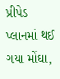પ્રીપેડ પ્લાનમાં થઈ ગયા મોંઘા,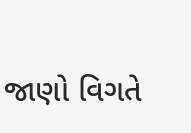જાણો વિગતે